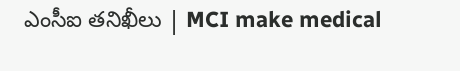ఎంసీఐ తనిఖీలు | MCI make medical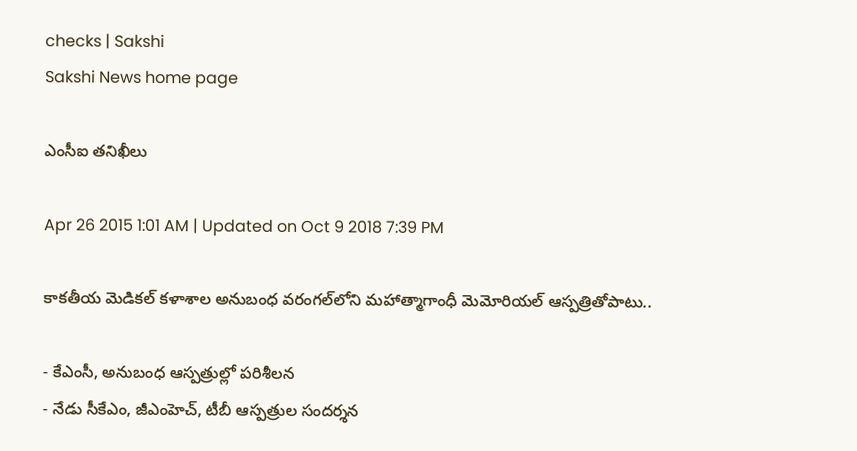checks | Sakshi
Sakshi News home page

ఎంసీఐ తనిఖీలు

Apr 26 2015 1:01 AM | Updated on Oct 9 2018 7:39 PM

కాకతీయ మెడికల్ కళాశాల అనుబంధ వరంగల్‌లోని మహాత్మాగాంధీ మెమోరియల్ ఆస్పత్రితోపాటు..

- కేఎంసీ, అనుబంధ ఆస్పత్రుల్లో పరిశీలన
- నేడు సీకేఎం, జీఎంహెచ్, టీబీ ఆస్పత్రుల సందర్శన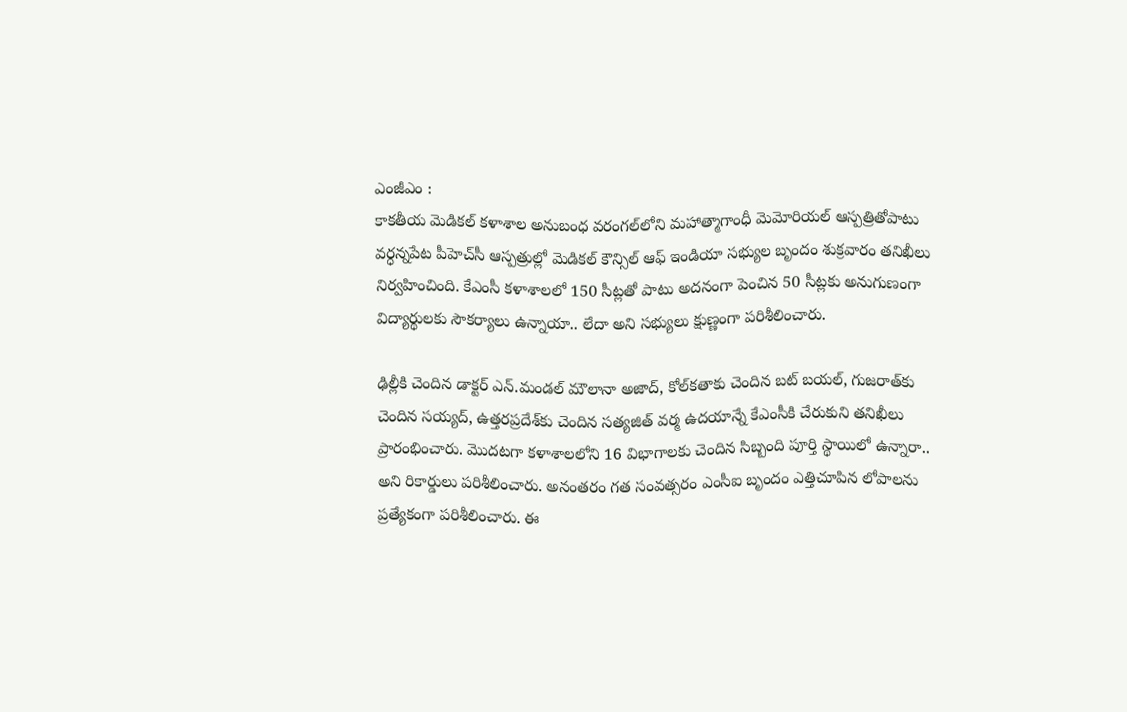ఎంజీఎం :
కాకతీయ మెడికల్ కళాశాల అనుబంధ వరంగల్‌లోని మహాత్మాగాంధీ మెమోరియల్ ఆస్పత్రితోపాటు వర్ధన్నపేట పీహెచ్‌సీ ఆస్పత్రుల్లో మెడికల్ కౌన్సిల్ ఆఫ్ ఇండియా సభ్యుల బృందం శుక్రవారం తనిఖీలు నిర్వహించింది. కేఎంసీ కళాశాలలో 150 సీట్లతో పాటు అదనంగా పెంచిన 50 సీట్లకు అనుగుణంగా విద్యార్థులకు సౌకర్యాలు ఉన్నాయా.. లేదా అని సభ్యులు క్షుణ్ణంగా పరిశీలించారు.

ఢిల్లీకి చెందిన డాక్టర్ ఎన్.మండల్ మౌలానా అజాద్, కోల్‌కతాకు చెందిన బట్ బయల్, గుజరాత్‌కు చెందిన సయ్యద్, ఉత్తరప్రదేశ్‌కు చెందిన సత్యజిత్ వర్మ ఉదయాన్నే కేఎంసీకి చేరుకుని తనిఖీలు ప్రారంభించారు. మొదటగా కళాశాలలోని 16 విభాగాలకు చెందిన సిబ్బంది పూర్తి స్థాయిలో ఉన్నారా.. అని రికార్డులు పరిశీలించారు. అనంతరం గత సంవత్సరం ఎంసీఐ బృందం ఎత్తిచూపిన లోపాలను ప్రత్యేకంగా పరిశీలించారు. ఈ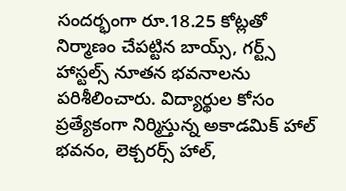సందర్భంగా రూ.18.25 కోట్లతో నిర్మాణం చేపట్టిన బాయ్స్, గర్ట్స్ హాస్టల్స్ నూతన భవనాలను పరిశీలించారు. విద్యార్థుల కోసం ప్రత్యేకంగా నిర్మిస్తున్న అకాడమిక్ హాల్ భవనం, లెక్చరర్స్ హాల్,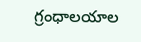గ్రంధాలయాల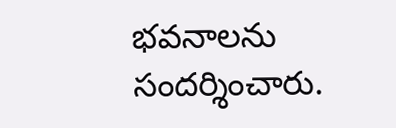భవనాలను సందర్శించారు.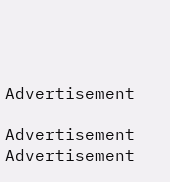Advertisement

Advertisement
Advertisement